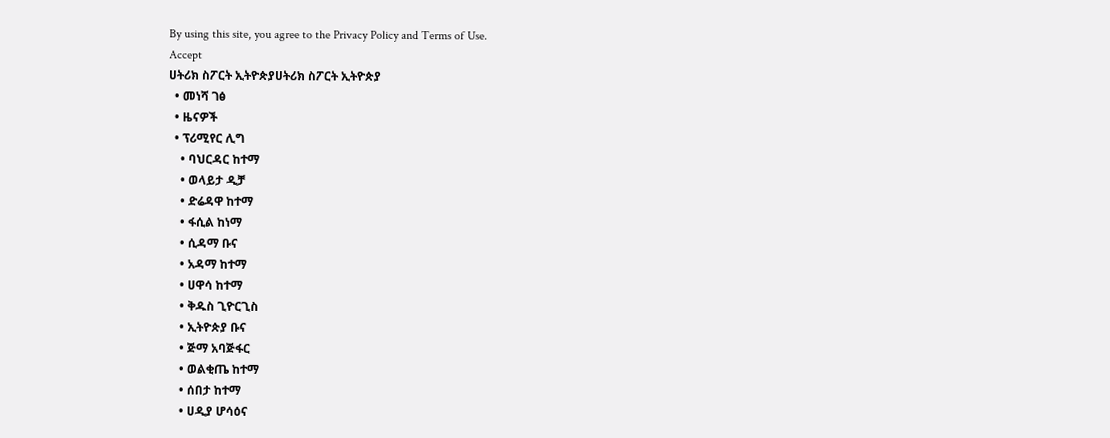By using this site, you agree to the Privacy Policy and Terms of Use.
Accept
ሀትሪክ ስፖርት ኢትዮጵያሀትሪክ ስፖርት ኢትዮጵያ
  • መነሻ ገፅ
  • ዜናዎች
  • ፕሪሚየር ሊግ
    • ባህርዳር ከተማ
    • ወላይታ ዲቻ
    • ድሬዳዋ ከተማ
    • ፋሲል ከነማ
    • ሲዳማ ቡና
    • አዳማ ከተማ
    • ሀዋሳ ከተማ
    • ቅዱስ ጊዮርጊስ
    • ኢትዮጵያ ቡና
    • ጅማ አባጅፋር
    • ወልቂጤ ከተማ
    • ሰበታ ከተማ
    • ሀዲያ ሆሳዕና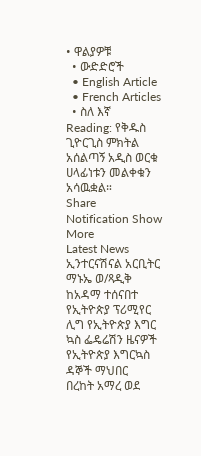• ዋልያዎቹ
  • ውድድሮች
  • English Article
  • French Articles
  • ስለ እኛ
Reading: የቅዱስ ጊዮርጊስ ምክትል አሰልጣኝ አዲስ ወርቁ ሀላፊነቱን መልቀቁን አሳዉቋል።
Share
Notification Show More
Latest News
ኢንተርናሽናል አርቢትር ማኑኤ ወ/ጻዲቅ ከአዳማ ተሰናበተ
የኢትዮጵያ ፕሪሚየር ሊግ የኢትዮጵያ እግር ኳስ ፌዴሬሽን ዜናዎች የኢትዮጵያ እግርኳስ ዳኞች ማህበር
በረከት አማረ ወደ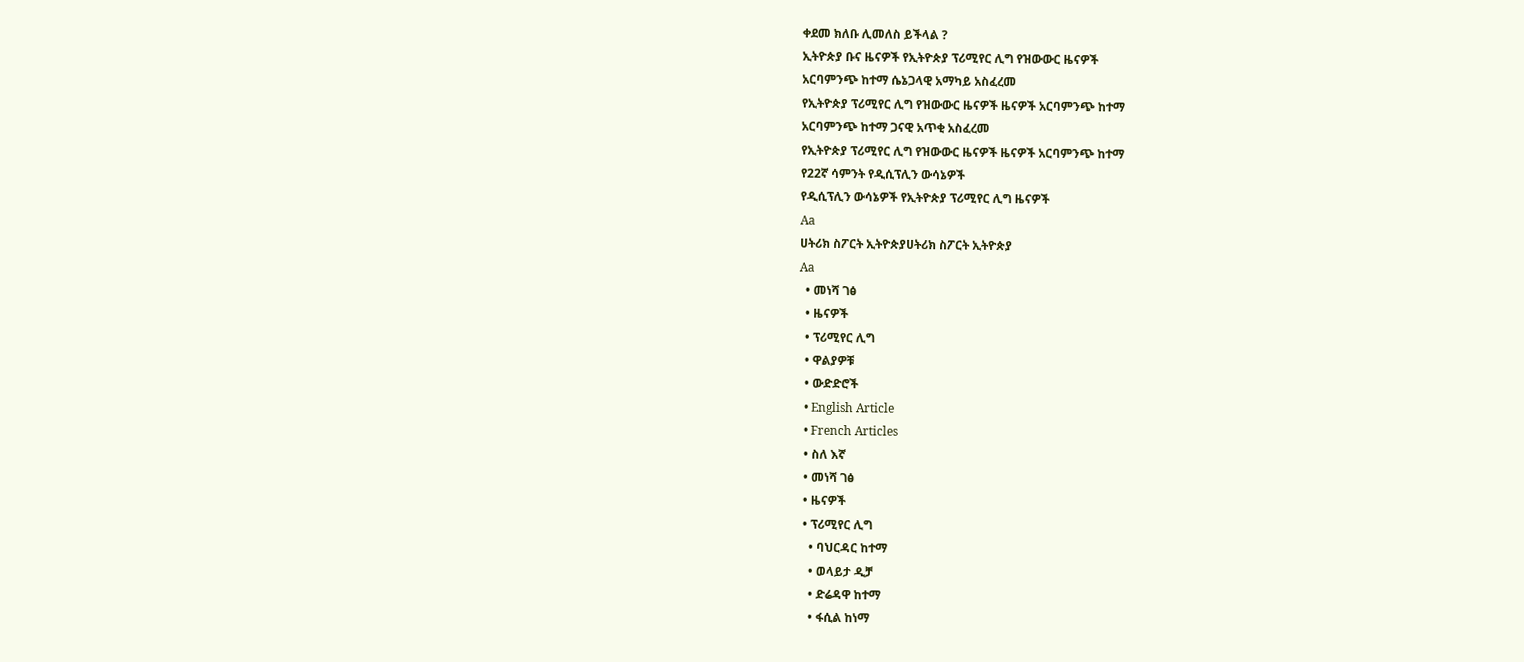ቀደመ ክለቡ ሊመለስ ይችላል ?
ኢትዮጵያ ቡና ዜናዎች የኢትዮጵያ ፕሪሚየር ሊግ የዝውውር ዜናዎች
አርባምንጭ ከተማ ሴኔጋላዊ አማካይ አስፈረመ
የኢትዮጵያ ፕሪሚየር ሊግ የዝውውር ዜናዎች ዜናዎች አርባምንጭ ከተማ
አርባምንጭ ከተማ ጋናዊ አጥቂ አስፈረመ
የኢትዮጵያ ፕሪሚየር ሊግ የዝውውር ዜናዎች ዜናዎች አርባምንጭ ከተማ
የ22ኛ ሳምንት የዲሲፕሊን ውሳኔዎች
የዲሲፕሊን ውሳኔዎች የኢትዮጵያ ፕሪሚየር ሊግ ዜናዎች
Aa
ሀትሪክ ስፖርት ኢትዮጵያሀትሪክ ስፖርት ኢትዮጵያ
Aa
  • መነሻ ገፅ
  • ዜናዎች
  • ፕሪሚየር ሊግ
  • ዋልያዎቹ
  • ውድድሮች
  • English Article
  • French Articles
  • ስለ እኛ
  • መነሻ ገፅ
  • ዜናዎች
  • ፕሪሚየር ሊግ
    • ባህርዳር ከተማ
    • ወላይታ ዲቻ
    • ድሬዳዋ ከተማ
    • ፋሲል ከነማ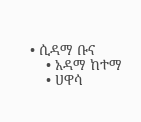• ሲዳማ ቡና
    • አዳማ ከተማ
    • ሀዋሳ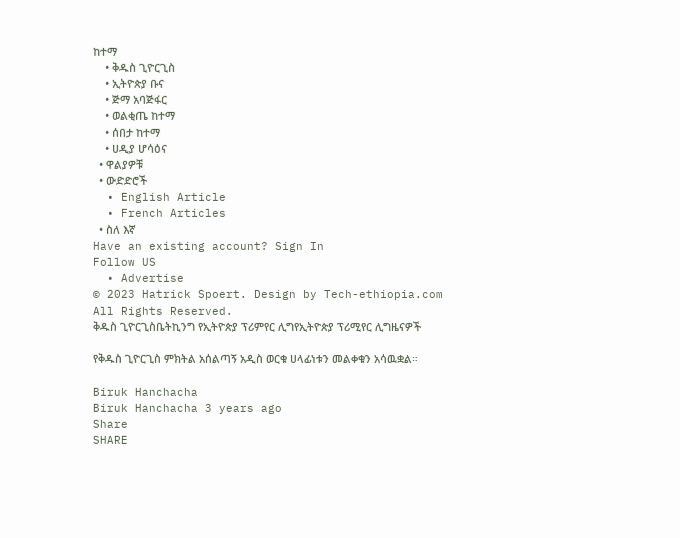ከተማ
    • ቅዱስ ጊዮርጊስ
    • ኢትዮጵያ ቡና
    • ጅማ አባጅፋር
    • ወልቂጤ ከተማ
    • ሰበታ ከተማ
    • ሀዲያ ሆሳዕና
  • ዋልያዎቹ
  • ውድድሮች
  • English Article
  • French Articles
  • ስለ እኛ
Have an existing account? Sign In
Follow US
  • Advertise
© 2023 Hatrick Spoert. Design by Tech-ethiopia.com All Rights Reserved.
ቅዱስ ጊዮርጊስቤትኪንግ የኢትዮጵያ ፕሪምየር ሊግየኢትዮጵያ ፕሪሚየር ሊግዜናዎች

የቅዱስ ጊዮርጊስ ምክትል አሰልጣኝ አዲስ ወርቁ ሀላፊነቱን መልቀቁን አሳዉቋል።

Biruk Hanchacha
Biruk Hanchacha 3 years ago
Share
SHARE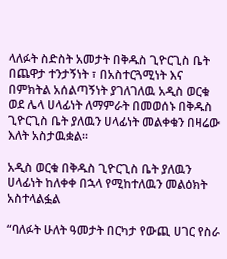ላለፉት ስድስት አመታት በቅዱስ ጊዮርጊስ ቤት በጨዋታ ተንታኝነት ፣ በአስተርጓሚነት እና በምክትል አሰልጣኝነት ያገለገለዉ አዲስ ወርቁ ወደ ሌላ ሀላፊነት ለማምራት በመወሰኑ በቅዱስ ጊዮርጊስ ቤት ያለዉን ሀላፊነት መልቀቁን በዛሬው እለት አስታዉቋል።

አዲስ ወርቁ በቅዱስ ጊዮርጊስ ቤት ያለዉን ሀላፊነት ከለቀቀ በኋላ የሚከተለዉን መልዕክት አስተላልፏል

“ባለፉት ሁለት ዓመታት በርካታ የውጪ ሀገር የስራ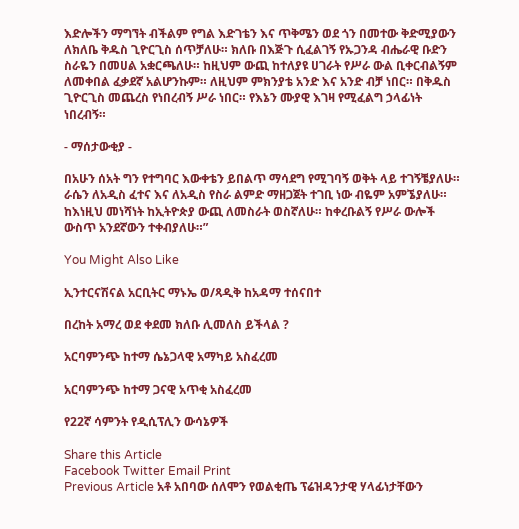እድሎችን ማግኘት ብችልም የግል እድገቴን እና ጥቅሜን ወደ ጎን በመተው ቅድሚያውን ለክለቤ ቅዱስ ጊዮርጊስ ሰጥቻለሁ። ክለቡ በእጅጉ ሲፈልገኝ የኡጋንዳ ብሔራዊ ቡድን ስራዬን በመሀል አቋርጫለሁ። ከዚህም ውጪ ከተለያዩ ሀገራት የሥራ ውል ቢቀርብልኝም ለመቀበል ፈቃደኛ አልሆንኩም። ለዚህም ምክንያቴ አንድ እና አንድ ብቻ ነበር። በቅዱስ ጊዮርጊስ መጨረስ የነበረብኝ ሥራ ነበር። የእኔን ሙያዊ እገዛ የሚፈልግ ኃላፊነት ነበረብኝ።

- ማሰታውቂያ -

በአሁን ሰአት ግን የተግባር እውቀቴን ይበልጥ ማሳደግ የሚገባኝ ወቅት ላይ ተገኝቼያለሁ። ራሴን ለአዲስ ፈተና እና ለአዲስ የስራ ልምድ ማዘጋጀት ተገቢ ነው ብዬም አምኜያለሁ። ከእነዚህ መነሻነት ከኢትዮጵያ ውጪ ለመስራት ወስኛለሁ። ከቀረቡልኝ የሥራ ውሎች ውስጥ አንደኛውን ተቀብያለሁ።”

You Might Also Like

ኢንተርናሽናል አርቢትር ማኑኤ ወ/ጻዲቅ ከአዳማ ተሰናበተ

በረከት አማረ ወደ ቀደመ ክለቡ ሊመለስ ይችላል ?

አርባምንጭ ከተማ ሴኔጋላዊ አማካይ አስፈረመ

አርባምንጭ ከተማ ጋናዊ አጥቂ አስፈረመ

የ22ኛ ሳምንት የዲሲፕሊን ውሳኔዎች

Share this Article
Facebook Twitter Email Print
Previous Article አቶ አበባው ሰለሞን የወልቂጤ ፕሬዝዳንታዊ ሃላፊነታቸውን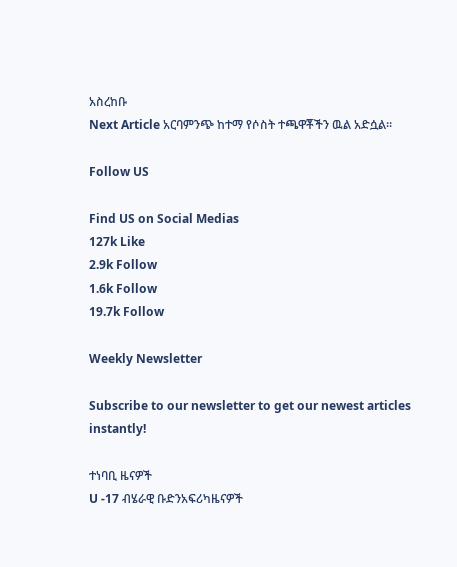አስረከቡ
Next Article አርባምንጭ ከተማ የሶስት ተጫዋቾችን ዉል አድሷል።

Follow US

Find US on Social Medias
127k Like
2.9k Follow
1.6k Follow
19.7k Follow

Weekly Newsletter

Subscribe to our newsletter to get our newest articles instantly!

ተነባቢ ዜናዎች
U -17 ብሄራዊ ቡድንአፍሪካዜናዎች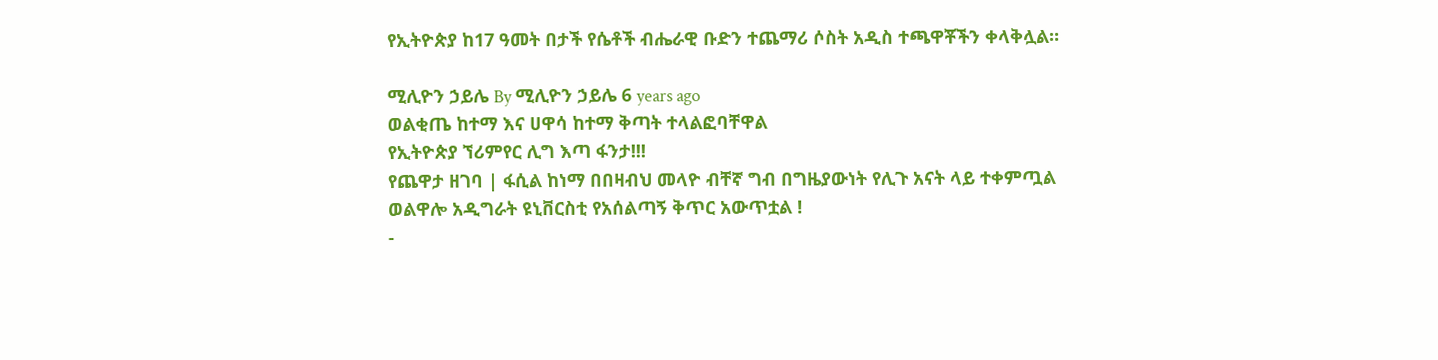የኢትዮጵያ ከ17 ዓመት በታች የሴቶች ብሔራዊ ቡድን ተጨማሪ ሶስት አዲስ ተጫዋቾችን ቀላቅሏል።

ሚሊዮን ኃይሌ By ሚሊዮን ኃይሌ 6 years ago
ወልቂጤ ከተማ እና ሀዋሳ ከተማ ቅጣት ተላልፎባቸዋል
የኢትዮጵያ ኘሪምየር ሊግ እጣ ፋንታ!!!
የጨዋታ ዘገባ | ፋሲል ከነማ በበዛብህ መላዮ ብቸኛ ግብ በግዜያውነት የሊጉ አናት ላይ ተቀምጧል
ወልዋሎ አዲግራት ዩኒቨርስቲ የአሰልጣኝ ቅጥር አውጥቷል !
-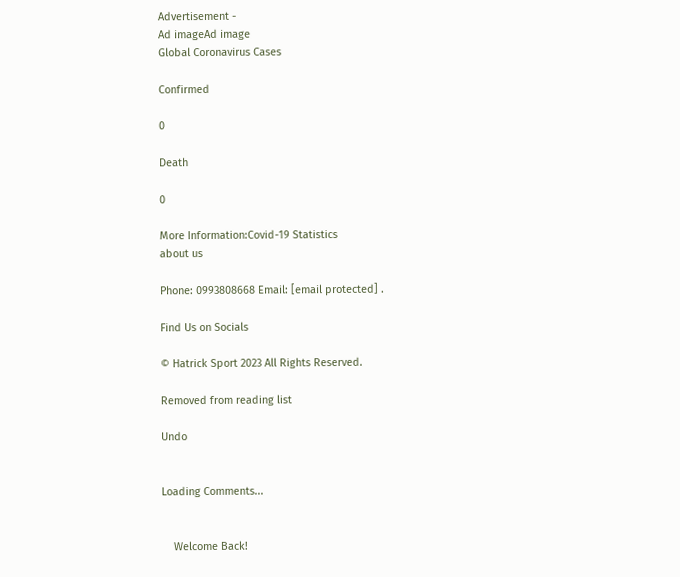Advertisement -
Ad imageAd image
Global Coronavirus Cases

Confirmed

0

Death

0

More Information:Covid-19 Statistics
about us

Phone: 0993808668 Email: [email protected] .

Find Us on Socials

© Hatrick Sport 2023 All Rights Reserved.

Removed from reading list

Undo


Loading Comments...


    Welcome Back!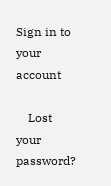Sign in to your account

    Lost your password?